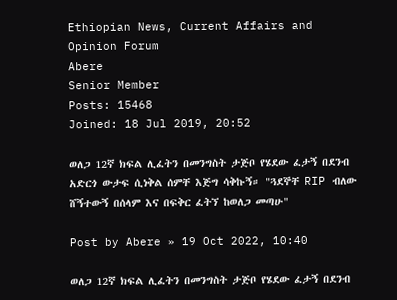Ethiopian News, Current Affairs and Opinion Forum
Abere
Senior Member
Posts: 15468
Joined: 18 Jul 2019, 20:52

ወለጋ 12ኛ ክፍል ሊፈትን በመንግስት ታጅቦ የሄደው ፈታኝ በደንብ አድርጎ ውታፍ ሲነቅል ሰምቸ እጅግ ሳቅኩኝ። "ጓደኞቸ RIP ብለው ሸኝተውኝ በሰላም እና በፍቅር ፈትኘ ከወለጋ መጣሁ"

Post by Abere » 19 Oct 2022, 10:40

ወለጋ 12ኛ ክፍል ሊፈትን በመንግስት ታጅቦ የሄደው ፈታኝ በደንብ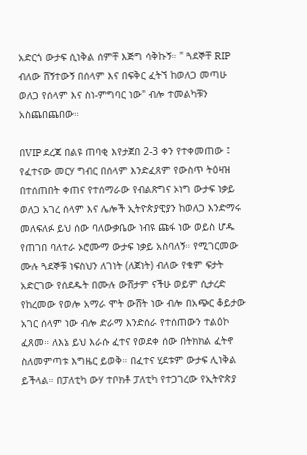አድርጎ ውታፍ ሲነቅል ሰምቸ እጅግ ሳቅኩኝ። " ጓደኞቸ RIP ብለው ሸኝተውኝ በሰላም እና በፍቅር ፈትኘ ከወለጋ መጣሁ ወለጋ የሰላም እና ስነ-ምግባር ነው" ብሎ ተመልካቹን አስጨበጨበው።

በVIP ደረጃ በልዩ ጠባቂ እየታጀበ 2-3 ቀን የተቀመጠው ፤ የፈተናው መርሃ ግብር በሰላም እንድፈጸም የውስጥ ትዕዛዝ በተሰጠበት ቀጠና የተሰማራው የብልጽግና ኦነግ ውታፍ ነቃይ ወለጋ አገረ ሰላም እና ሌሎች ኢትዮጵያዊያን ከወለጋ እንድማሩ መለፍለፉ ይህ ሰው ባለውቃቤው ነብዩ ጩፋ ነው ወይስ ሆዱ የጠገበ ባለተራ ኦሮሙማ ውታፍ ነቃይ አስባለኝ። የሚገርመው ሙሉ ጓደኞቹ ነፍስህን ለገነት (ለጀነት) ብለው የቁም ፍታት አድርገው የሰደዱት በሙሉ ውሸታም ናችሁ ወይም ሲታረድ የከረመው የወሎ አማራ ሞት ውሸት ነው ብሎ በአጭር ቆይታው አገር ሰላም ነው ብሎ ድራማ እንድሰራ የተሰጠውን ተልዕኮ ፈጸመ። ለእኔ ይህ እራሱ ፈተና የወደቀ ሰው በትክክል ፈትኖ ስለመምጣቱ እግዜር ይወቅ። በፈተና ሂደቱም ውታፍ ሊነቅል ይችላል። በፓለቲካ ውሃ ተቦክቶ ፓለቲካ የተጋገረው የኢትዮጵያ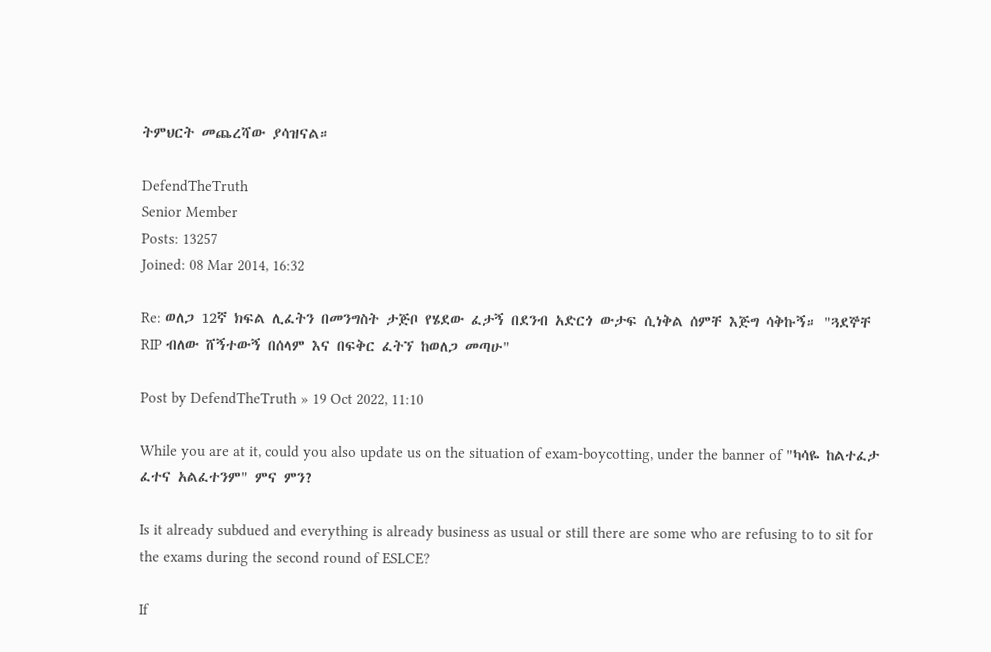ትምህርት መጨረሻው ያሳዝናል።

DefendTheTruth
Senior Member
Posts: 13257
Joined: 08 Mar 2014, 16:32

Re: ወለጋ 12ኛ ክፍል ሊፈትን በመንግስት ታጅቦ የሄደው ፈታኝ በደንብ አድርጎ ውታፍ ሲነቅል ሰምቸ እጅግ ሳቅኩኝ። "ጓደኞቸ RIP ብለው ሸኝተውኝ በሰላም እና በፍቅር ፈትኘ ከወለጋ መጣሁ"

Post by DefendTheTruth » 19 Oct 2022, 11:10

While you are at it, could you also update us on the situation of exam-boycotting, under the banner of "ካሳዬ ከልተፈታ ፈተና አልፈተንም" ምና ምን?

Is it already subdued and everything is already business as usual or still there are some who are refusing to to sit for the exams during the second round of ESLCE?

If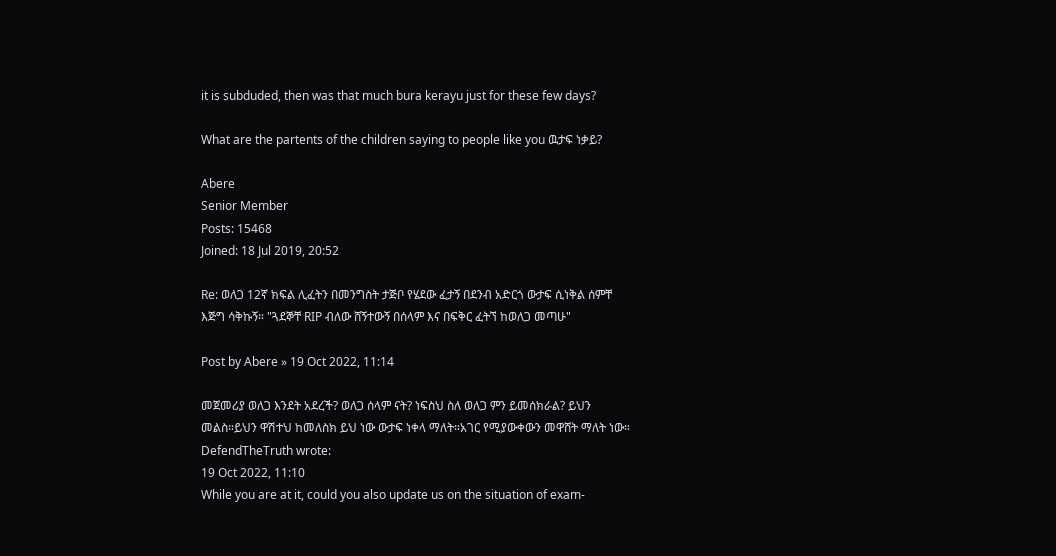it is subduded, then was that much bura kerayu just for these few days?

What are the partents of the children saying to people like you ዉታፍ ነቃይ?

Abere
Senior Member
Posts: 15468
Joined: 18 Jul 2019, 20:52

Re: ወለጋ 12ኛ ክፍል ሊፈትን በመንግስት ታጅቦ የሄደው ፈታኝ በደንብ አድርጎ ውታፍ ሲነቅል ሰምቸ እጅግ ሳቅኩኝ። "ጓደኞቸ RIP ብለው ሸኝተውኝ በሰላም እና በፍቅር ፈትኘ ከወለጋ መጣሁ"

Post by Abere » 19 Oct 2022, 11:14

መጀመሪያ ወለጋ እንደት አደረች? ወለጋ ሰላም ናት? ነፍስህ ስለ ወለጋ ምን ይመሰክራል? ይህን መልስ።ይህን ዋሽተህ ከመለስክ ይህ ነው ውታፍ ነቀላ ማለት።አገር የሚያውቀውን መዋሸት ማለት ነው።
DefendTheTruth wrote:
19 Oct 2022, 11:10
While you are at it, could you also update us on the situation of exam-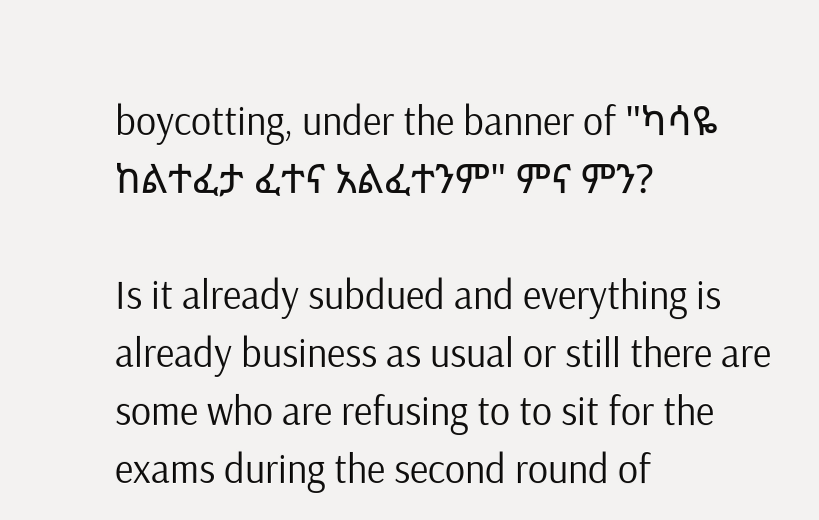boycotting, under the banner of "ካሳዬ ከልተፈታ ፈተና አልፈተንም" ምና ምን?

Is it already subdued and everything is already business as usual or still there are some who are refusing to to sit for the exams during the second round of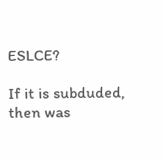ESLCE?

If it is subduded, then was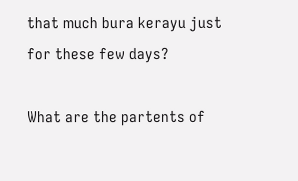that much bura kerayu just for these few days?

What are the partents of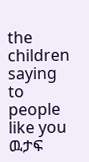the children saying to people like you ዉታፍ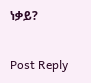ነቃይ?

Post Reply